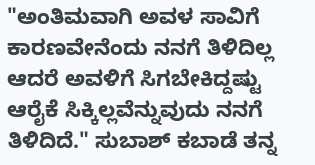"ಅಂತಿಮವಾಗಿ ಅವಳ ಸಾವಿಗೆ ಕಾರಣವೇನೆಂದು ನನಗೆ ತಿಳಿದಿಲ್ಲ ಆದರೆ ಅವಳಿಗೆ ಸಿಗಬೇಕಿದ್ದಷ್ಟು ಆರೈಕೆ ಸಿಕ್ಕಿಲ್ಲವೆನ್ನುವುದು ನನಗೆ ತಿಳಿದಿದೆ." ಸುಬಾಶ್ ಕಬಾಡೆ ತನ್ನ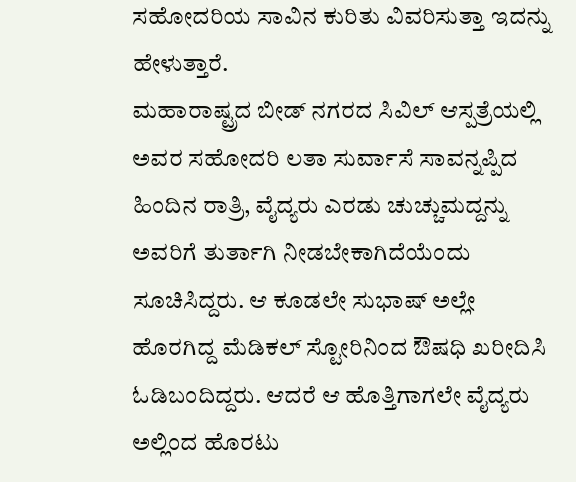ಸಹೋದರಿಯ ಸಾವಿನ ಕುರಿತು ವಿವರಿಸುತ್ತಾ ಇದನ್ನು ಹೇಳುತ್ತಾರೆ.
ಮಹಾರಾಷ್ಟ್ರದ ಬೀಡ್ ನಗರದ ಸಿವಿಲ್ ಆಸ್ಪತ್ರೆಯಲ್ಲಿ ಅವರ ಸಹೋದರಿ ಲತಾ ಸುರ್ವಾಸೆ ಸಾವನ್ನಪ್ಪಿದ ಹಿಂದಿನ ರಾತ್ರಿ, ವೈದ್ಯರು ಎರಡು ಚುಚ್ಚುಮದ್ದನ್ನು ಅವರಿಗೆ ತುರ್ತಾಗಿ ನೀಡಬೇಕಾಗಿದೆಯೆಂದು ಸೂಚಿಸಿದ್ದರು. ಆ ಕೂಡಲೇ ಸುಭಾಷ್ ಅಲ್ಲೇ ಹೊರಗಿದ್ದ ಮೆಡಿಕಲ್ ಸ್ಟೋರಿನಿಂದ ಔಷಧಿ ಖರೀದಿಸಿ ಓಡಿಬಂದಿದ್ದರು. ಆದರೆ ಆ ಹೊತ್ತಿಗಾಗಲೇ ವೈದ್ಯರು ಅಲ್ಲಿಂದ ಹೊರಟು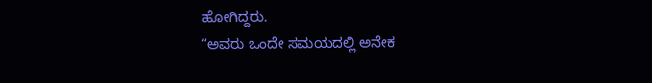ಹೋಗಿದ್ದರು.
“ಅವರು ಒಂದೇ ಸಮಯದಲ್ಲಿ ಅನೇಕ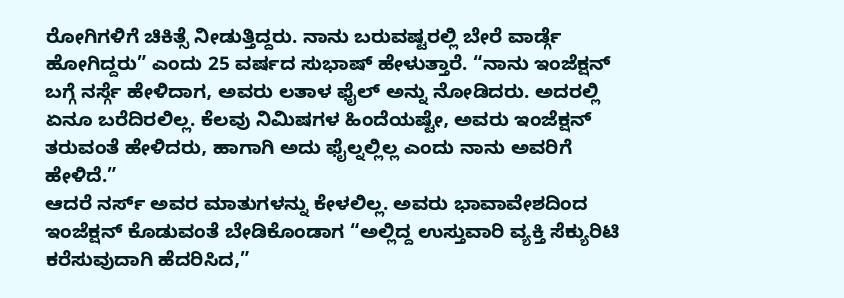ರೋಗಿಗಳಿಗೆ ಚಿಕಿತ್ಸೆ ನೀಡುತ್ತಿದ್ದರು. ನಾನು ಬರುವಷ್ಟರಲ್ಲಿ ಬೇರೆ ವಾರ್ಡ್ಗೆ ಹೋಗಿದ್ದರು” ಎಂದು 25 ವರ್ಷದ ಸುಭಾಷ್ ಹೇಳುತ್ತಾರೆ. “ನಾನು ಇಂಜೆಕ್ಷನ್ ಬಗ್ಗೆ ನರ್ಸ್ಗೆ ಹೇಳಿದಾಗ, ಅವರು ಲತಾಳ ಫೈಲ್ ಅನ್ನು ನೋಡಿದರು. ಅದರಲ್ಲಿ ಏನೂ ಬರೆದಿರಲಿಲ್ಲ. ಕೆಲವು ನಿಮಿಷಗಳ ಹಿಂದೆಯಷ್ಟೇ, ಅವರು ಇಂಜೆಕ್ಷನ್ ತರುವಂತೆ ಹೇಳಿದರು, ಹಾಗಾಗಿ ಅದು ಫೈಲ್ನಲ್ಲಿಲ್ಲ ಎಂದು ನಾನು ಅವರಿಗೆ ಹೇಳಿದೆ.”
ಆದರೆ ನರ್ಸ್ ಅವರ ಮಾತುಗಳನ್ನು ಕೇಳಲಿಲ್ಲ. ಅವರು ಭಾವಾವೇಶದಿಂದ ಇಂಜೆಕ್ಷನ್ ಕೊಡುವಂತೆ ಬೇಡಿಕೊಂಡಾಗ “ಅಲ್ಲಿದ್ದ ಉಸ್ತುವಾರಿ ವ್ಯಕ್ತಿ ಸೆಕ್ಯುರಿಟಿ ಕರೆಸುವುದಾಗಿ ಹೆದರಿಸಿದ,”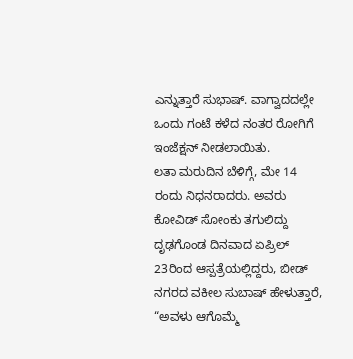ಎನ್ನುತ್ತಾರೆ ಸುಭಾಷ್. ವಾಗ್ವಾದದಲ್ಲೇ ಒಂದು ಗಂಟೆ ಕಳೆದ ನಂತರ ರೋಗಿಗೆ ಇಂಜೆಕ್ಷನ್ ನೀಡಲಾಯಿತು.
ಲತಾ ಮರುದಿನ ಬೆಳಿಗ್ಗೆ, ಮೇ 14 ರಂದು ನಿಧನರಾದರು. ಅವರು ಕೋವಿಡ್ ಸೋಂಕು ತಗುಲಿದ್ದು ದೃಢಗೊಂಡ ದಿನವಾದ ಏಪ್ರಿಲ್ 23ರಿಂದ ಆಸ್ಪತ್ರೆಯಲ್ಲಿದ್ದರು, ಬೀಡ್ ನಗರದ ವಕೀಲ ಸುಬಾಷ್ ಹೇಳುತ್ತಾರೆ, “ಅವಳು ಆಗೊಮ್ಮೆ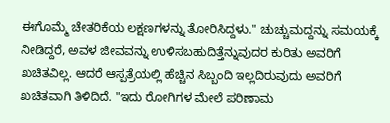ಈಗೊಮ್ಮೆ ಚೇತರಿಕೆಯ ಲಕ್ಷಣಗಳನ್ನು ತೋರಿಸಿದ್ದಳು." ಚುಚ್ಚುಮದ್ದನ್ನು ಸಮಯಕ್ಕೆ ನೀಡಿದ್ದರೆ, ಅವಳ ಜೀವವನ್ನು ಉಳಿಸಬಹುದಿತ್ತೆನ್ನುವುದರ ಕುರಿತು ಅವರಿಗೆ ಖಚಿತವಿಲ್ಲ. ಆದರೆ ಆಸ್ಪತ್ರೆಯಲ್ಲಿ ಹೆಚ್ಚಿನ ಸಿಬ್ಬಂದಿ ಇಲ್ಲದಿರುವುದು ಅವರಿಗೆ ಖಚಿತವಾಗಿ ತಿಳಿದಿದೆ. "ಇದು ರೋಗಿಗಳ ಮೇಲೆ ಪರಿಣಾಮ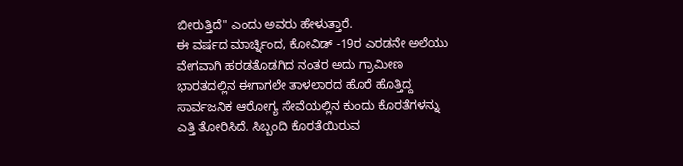ಬೀರುತ್ತಿದೆ" ಎಂದು ಅವರು ಹೇಳುತ್ತಾರೆ.
ಈ ವರ್ಷದ ಮಾರ್ಚ್ನಿಂದ, ಕೋವಿಡ್ -19ರ ಎರಡನೇ ಅಲೆಯು ವೇಗವಾಗಿ ಹರಡತೊಡಗಿದ ನಂತರ ಅದು ಗ್ರಾಮೀಣ ಭಾರತದಲ್ಲಿನ ಈಗಾಗಲೇ ತಾಳಲಾರದ ಹೊರೆ ಹೊತ್ತಿದ್ದ ಸಾರ್ವಜನಿಕ ಆರೋಗ್ಯ ಸೇವೆಯಲ್ಲಿನ ಕುಂದು ಕೊರತೆಗಳನ್ನು ಎತ್ತಿ ತೋರಿಸಿದೆ. ಸಿಬ್ಬಂದಿ ಕೊರತೆಯಿರುವ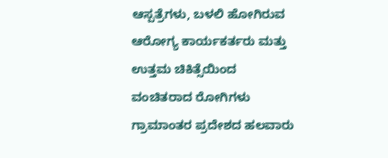ಆಸ್ಪತ್ರೆಗಳು, ಬಳಲಿ ಹೋಗಿರುವ ಆರೋಗ್ಯ ಕಾರ್ಯಕರ್ತರು ಮತ್ತು ಉತ್ತಮ ಚಿಕಿತ್ಸೆಯಿಂದ ವಂಚಿತರಾದ ರೋಗಿಗಳು ಗ್ರಾಮಾಂತರ ಪ್ರದೇಶದ ಹಲವಾರು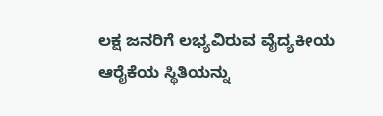ಲಕ್ಷ ಜನರಿಗೆ ಲಭ್ಯವಿರುವ ವೈದ್ಯಕೀಯ ಆರೈಕೆಯ ಸ್ಥಿತಿಯನ್ನು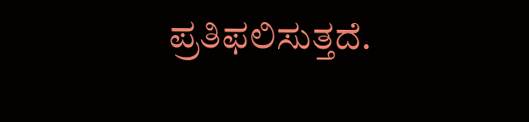ಪ್ರತಿಫಲಿಸುತ್ತದೆ.